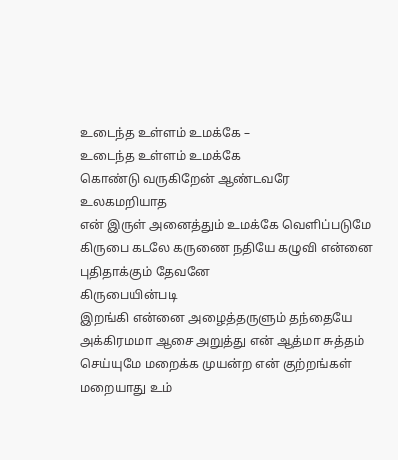உடைந்த உள்ளம் உமக்கே –
உடைந்த உள்ளம் உமக்கே
கொண்டு வருகிறேன் ஆண்டவரே
உலகமறியாத
என் இருள் அனைத்தும் உமக்கே வெளிப்படுமே
கிருபை கடலே கருணை நதியே கழுவி என்னை
புதிதாக்கும் தேவனே
கிருபையின்படி
இறங்கி என்னை அழைத்தருளும் தந்தையே
அக்கிரமமா ஆசை அறுத்து என் ஆத்மா சுத்தம்
செய்யுமே மறைக்க முயன்ற என் குற்றங்கள்
மறையாது உம்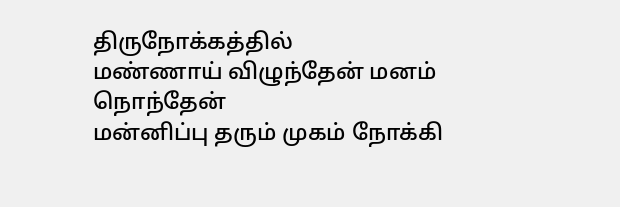திருநோக்கத்தில்
மண்ணாய் விழுந்தேன் மனம் நொந்தேன்
மன்னிப்பு தரும் முகம் நோக்கி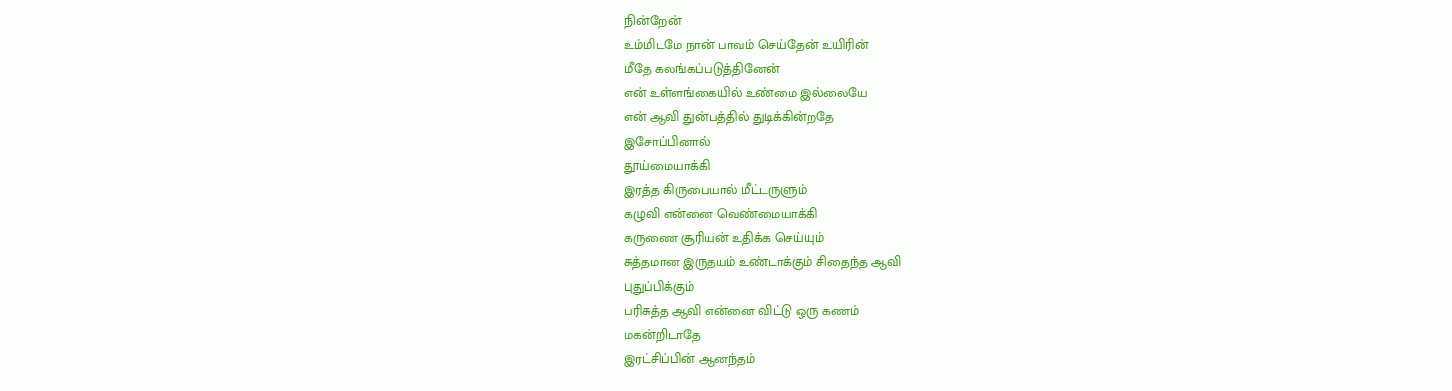நின்றேன்
உம்மிடமே நான் பாவம் செய்தேன் உயிரின்
மீதே கலங்கப்படுத்தினேன்
என் உள்ளங்கையில் உண்மை இல்லையே
என் ஆவி துன்பத்தில் துடிக்கின்றதே
இசோப்பினால்
தூய்மையாக்கி
இரத்த கிருபையால் மீட்டருளும்
கழுவி என்னை வெண்மையாக்கி
கருணை சூரியன் உதிக்க செய்யும்
சுத்தமான இருதயம் உண்டாக்கும் சிதைந்த ஆவி
புதுப்பிக்கும்
பரிசுத்த ஆவி என்னை விட்டு ஒரு கணம்
மகன்றிடாதே
இரட்சிப்பின் ஆனந்தம்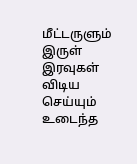மீட்டருளும்
இருள் இரவுகள் விடிய செய்யும் உடைந்த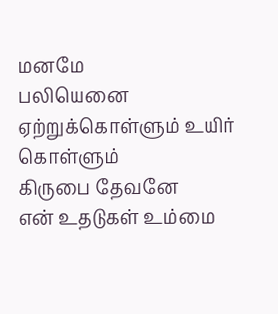மனமே
பலியெனை ஏற்றுக்கொள்ளும் உயிர் கொள்ளும்
கிருபை தேவனே
என் உதடுகள் உம்மை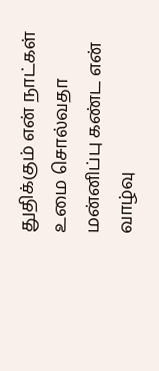துதிக்கும் என் நாட்கள்
உமை சொல்வதா
மன்னிப்பு கண்ட என் வாழ்வு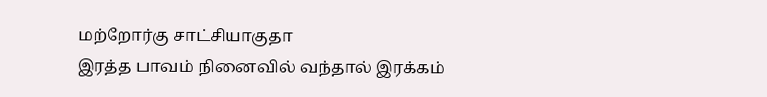மற்றோர்கு சாட்சியாகுதா
இரத்த பாவம் நினைவில் வந்தால் இரக்கம்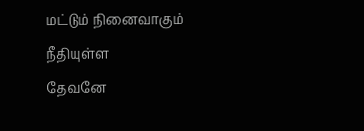மட்டும் நினைவாகும்
நீதியுள்ள
தேவனே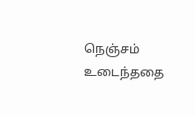நெஞ்சம் உடைந்ததை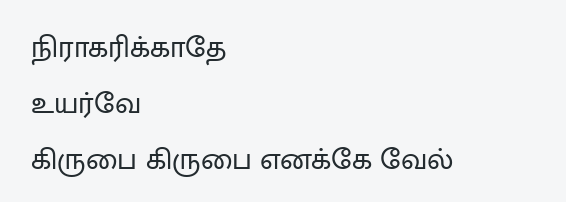நிராகரிக்காதே
உயர்வே
கிருபை கிருபை எனக்கே வேல்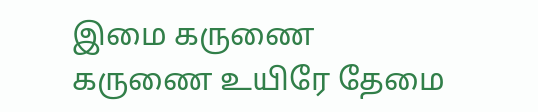இமை கருணை
கருணை உயிரே தேமை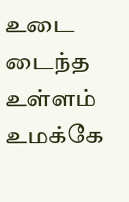உடை டைந்த உள்ளம் உமக்கே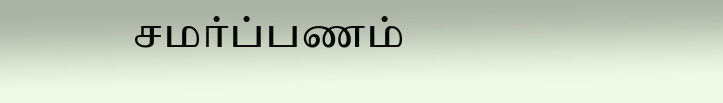சமர்ப்பணம்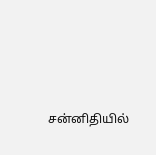சன்னிதியில்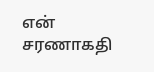என் சரணாகதி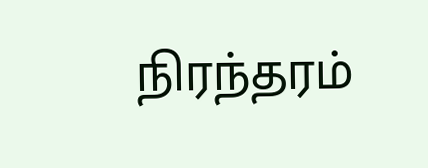நிரந்தரம்